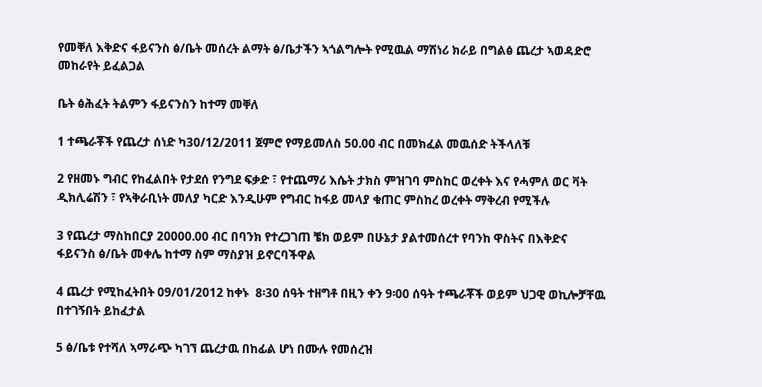የመቐለ እቅድና ፋይናንስ ፅ/ቤት መሰረት ልማት ፅ/ቤታችን ኣጎልግሎት የሚዉል ማሽነሪ ክራይ በግልፅ ጨረታ ኣወዳድሮ መከራየት ይፈልጋል

ቤት ፅሕፈት ትልምን ፋይናንስን ከተማ መቐለ

1 ተጫራቾች የጨረታ ሰነድ ካ30/12/2011 ጀምሮ የማይመለስ 50.00 ብር በመክፈል መዉሰድ ትችላለቹ

2 የዘመኑ ግብር የከፈልበት የታደሰ የንግደ ፍቃድ ፣ የተጨማሪ እሴት ታክስ ምዝገባ ምስከር ወረቀት እና የሓምለ ወር ቫት ዲክሊሬሽን ፣ የኣቅራቢነት መለያ ካርድ እንዲሁም የግብር ከፋይ መላያ ቁጠር ምስከረ ወረቀት ማቅረብ የሚችሉ

3 የጨረታ ማስከበርያ 20000.00 ብር በባንክ የተረጋገጠ ቼክ ወይም በሁኔታ ያልተመሰረተ የባንከ ዋስትና በእቅድና ፋይናንስ ፅ/ቤት መቀሌ ከተማ ስም ማስያዝ ይኖርባችዋል

4 ጨረታ የሚከፈትበት 09/01/2012 ከቀኑ  8፡30 ሰዓት ተዘግቶ በዚን ቀን 9፡00 ሰዓት ተጫራቾች ወይም ህጋዊ ወኪሎቻቸዉ በተገኝበት ይከፈታል

5 ፅ/ቤቱ የተሻለ ኣማራጭ ካገኘ ጨረታዉ በከፊል ሆነ በሙሉ የመሰረዝ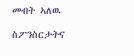መብት ኣለዉ

ስፖንስርታትና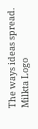The ways ideas spread.
Milkta Logo